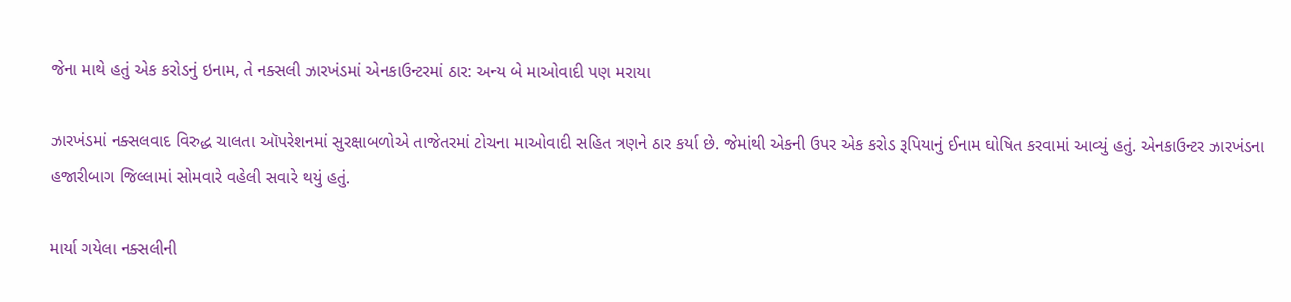જેના માથે હતું એક કરોડનું ઇનામ, તે નક્સલી ઝારખંડમાં એનકાઉન્ટરમાં ઠાર: અન્ય બે માઓવાદી પણ મરાયા

ઝારખંડમાં નક્સલવાદ વિરુદ્ધ ચાલતા ઑપરેશનમાં સુરક્ષાબળોએ તાજેતરમાં ટોચના માઓવાદી સહિત ત્રણને ઠાર કર્યા છે. જેમાંથી એકની ઉપર એક કરોડ રૂપિયાનું ઈનામ ઘોષિત કરવામાં આવ્યું હતું. એનકાઉન્ટર ઝારખંડના હજારીબાગ જિલ્લામાં સોમવારે વહેલી સવારે થયું હતું.

માર્યા ગયેલા નક્સલીની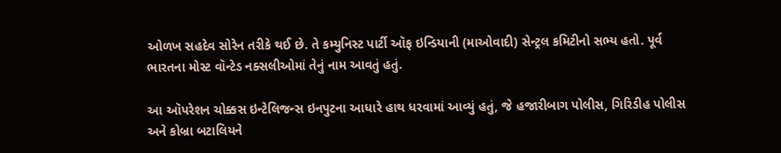ઓળખ સહદેવ સોરેન તરીકે થઈ છે. તે કમ્યુનિસ્ટ પાર્ટી ઑફ ઇન્ડિયાની (માઓવાદી) સેન્ટ્રલ કમિટીનો સભ્ય હતો. પૂર્વ ભારતના મોસ્ટ વૉન્ટેડ નક્સલીઓમાં તેનું નામ આવતું હતું.

આ ઑપરેશન ચોક્કસ ઇન્ટેલિજન્સ ઇનપુટના આધારે હાથ ધરવામાં આવ્યું હતું, જે હજારીબાગ પોલીસ, ગિરિડીહ પોલીસ અને કોબ્રા બટાલિયને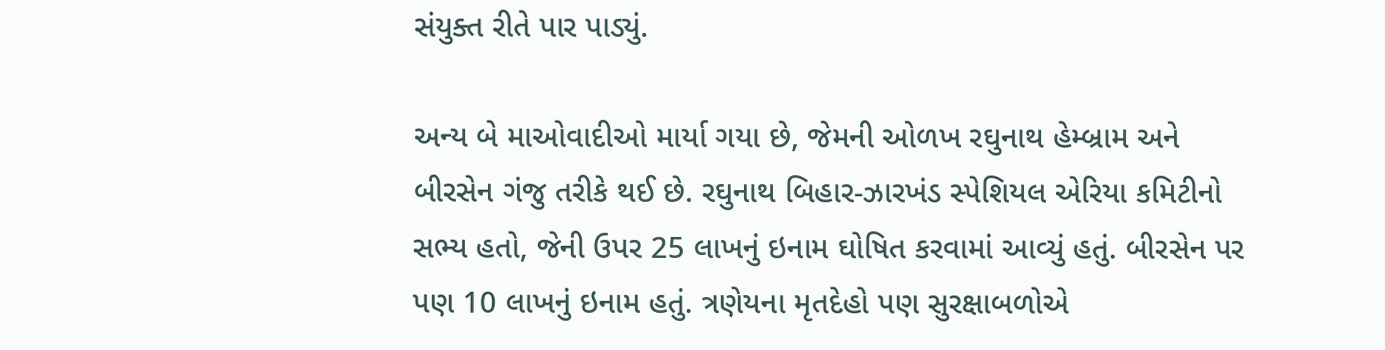સંયુક્ત રીતે પાર પાડ્યું.

અન્ય બે માઓવાદીઓ માર્યા ગયા છે, જેમની ઓળખ રઘુનાથ હેમ્બ્રામ અને બીરસેન ગંજુ તરીકે થઈ છે. રઘુનાથ બિહાર-ઝારખંડ સ્પેશિયલ એરિયા કમિટીનો સભ્ય હતો, જેની ઉપર 25 લાખનું ઇનામ ઘોષિત કરવામાં આવ્યું હતું. બીરસેન પર પણ 10 લાખનું ઇનામ હતું. ત્રણેયના મૃતદેહો પણ સુરક્ષાબળોએ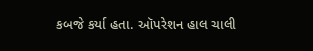કબજે કર્યા હતા. ઑપરેશન હાલ ચાલી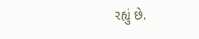રહ્યું છે.